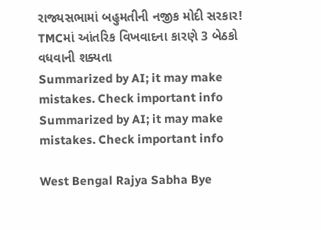રાજ્યસભામાં બહુમતીની નજીક મોદી સરકાર! TMCમાં આંતરિક વિખવાદના કારણે 3 બેઠકો વધવાની શક્યતા
Summarized by AI; it may make mistakes. Check important info
Summarized by AI; it may make mistakes. Check important info

West Bengal Rajya Sabha Bye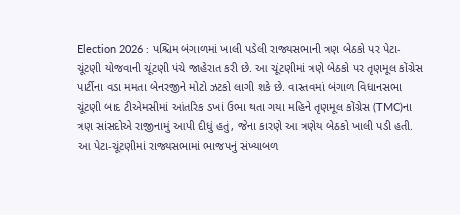Election 2026 : પશ્ચિમ બંગાળમાં ખાલી પડેલી રાજ્યસભાની ત્રણ બેઠકો પર પેટા-ચૂંટણી યોજવાની ચૂંટણી પંચે જાહેરાત કરી છે. આ ચૂંટણીમાં ત્રણે બેઠકો પર તૃણમૂલ કોંગ્રેસ પાર્ટીના વડા મમતા બેનરજીને મોટો ઝટકો લાગી શકે છે. વાસ્તવમાં બંગાળ વિધાનસભા ચૂંટણી બાદ ટીએમસીમાં આંતરિક ડખાં ઉભા થતા ગયા મહિને તૃણમૂલ કોંગ્રેસ (TMC)ના ત્રણ સાંસદોએ રાજીનામું આપી દીધું હતું, જેના કારણે આ ત્રણેય બેઠકો ખાલી પડી હતી. આ પેટા-ચૂંટણીમાં રાજ્યસભામાં ભાજપનું સંખ્યાબળ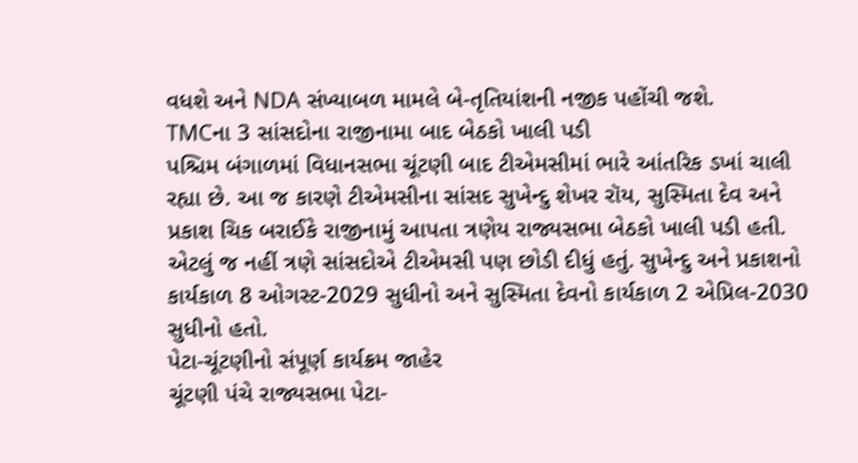વધશે અને NDA સંખ્યાબળ મામલે બે-તૃતિયાંશની નજીક પહોંચી જશે.
TMCના 3 સાંસદોના રાજીનામા બાદ બેઠકો ખાલી પડી
પશ્ચિમ બંગાળમાં વિધાનસભા ચૂંટણી બાદ ટીએમસીમાં ભારે આંતરિક ડખાં ચાલી રહ્યા છે. આ જ કારણે ટીએમસીના સાંસદ સુખેન્દુ શેખર રૉય, સુસ્મિતા દેવ અને પ્રકાશ ચિક બરાઈકે રાજીનામું આપતા ત્રણેય રાજ્યસભા બેઠકો ખાલી પડી હતી. એટલું જ નહીં ત્રણે સાંસદોએ ટીએમસી પણ છોડી દીધું હતું. સુખેન્દુ અને પ્રકાશનો કાર્યકાળ 8 ઓગસ્ટ-2029 સુધીનો અને સુસ્મિતા દેવનો કાર્યકાળ 2 એપ્રિલ-2030 સુધીનો હતો.
પેટા-ચૂંટણીનો સંપૂર્ણ કાર્યક્રમ જાહેર
ચૂંટણી પંચે રાજ્યસભા પેટા-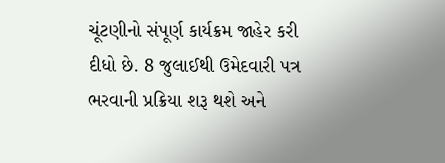ચૂંટણીનો સંપૂર્ણ કાર્યક્રમ જાહેર કરી દીધો છે. 8 જુલાઈથી ઉમેદવારી પત્ર ભરવાની પ્રક્રિયા શરૂ થશે અને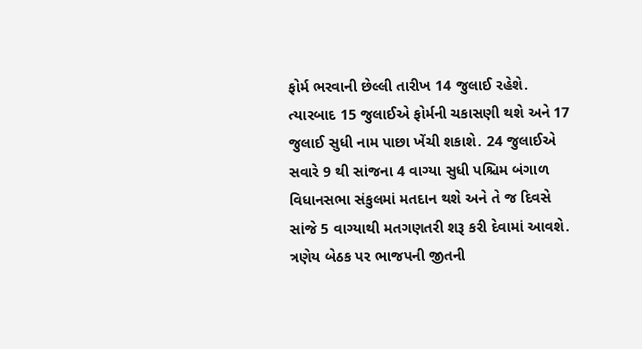ફોર્મ ભરવાની છેલ્લી તારીખ 14 જુલાઈ રહેશે. ત્યારબાદ 15 જુલાઈએ ફોર્મની ચકાસણી થશે અને 17 જુલાઈ સુધી નામ પાછા ખેંચી શકાશે. 24 જુલાઈએ સવારે 9 થી સાંજના 4 વાગ્યા સુધી પશ્ચિમ બંગાળ વિધાનસભા સંકુલમાં મતદાન થશે અને તે જ દિવસે સાંજે 5 વાગ્યાથી મતગણતરી શરૂ કરી દેવામાં આવશે.
ત્રણેય બેઠક પર ભાજપની જીતની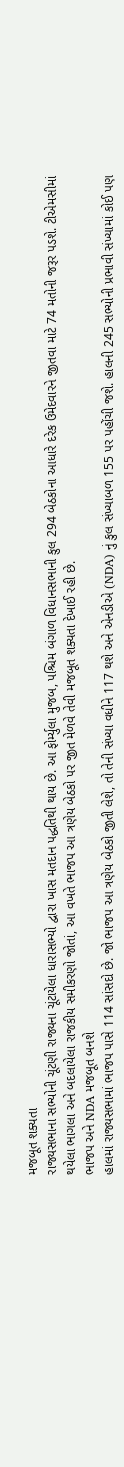મજબૂત શક્યતા
રાજ્યસભાના સભ્યોની ચૂંટણી રાજ્યના ચૂંટાયેલા ધારાસભ્યો દ્વારા ખાસ મતદાન પદ્ધતિથી થાય છે. આ ફોર્મ્યુલા મુજબ, પશ્ચિમ બંગાળ વિધાનસભાની કુલ 294 બેઠકોના આધારે દરેક ઉમેદવારને જીતવા માટે 74 મતોની જરૂર પડશે. ટીએમસીમાં થયેલા ભાગલા અને બદલાયેલા રાજકીય સમીકરણો જોતાં, આ વખતે ભાજપ આ ત્રણેય બેઠકો પર જીત મેળવે તેવી મજબૂત શક્યતા દેખાઈ રહી છે.
ભાજપ અને NDA મજબૂત બનશે
હાલમાં રાજ્યસભામાં ભાજપ પાસે 114 સાંસદો છે. જો ભાજપ આ ત્રણેય બેઠકો જીતી લેશે, તો તેની સંખ્યા વધીને 117 થશે અને એનડીએ (NDA) નું કુલ સંખ્યાબળ 155 પર પહોંચી જશે. હાલની 245 સભ્યોની પ્રભાવી સંખ્યામાં કોઈ પણ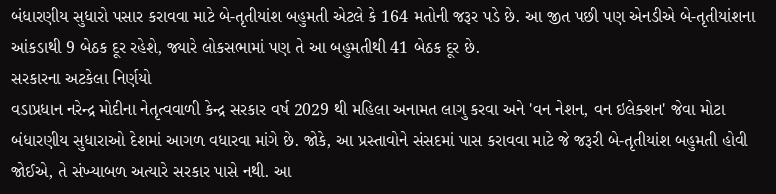બંધારણીય સુધારો પસાર કરાવવા માટે બે-તૃતીયાંશ બહુમતી એટલે કે 164 મતોની જરૂર પડે છે. આ જીત પછી પણ એનડીએ બે-તૃતીયાંશના આંકડાથી 9 બેઠક દૂર રહેશે, જ્યારે લોકસભામાં પણ તે આ બહુમતીથી 41 બેઠક દૂર છે.
સરકારના અટકેલા નિર્ણયો
વડાપ્રધાન નરેન્દ્ર મોદીના નેતૃત્વવાળી કેન્દ્ર સરકાર વર્ષ 2029 થી મહિલા અનામત લાગુ કરવા અને 'વન નેશન, વન ઇલેક્શન' જેવા મોટા બંધારણીય સુધારાઓ દેશમાં આગળ વધારવા માંગે છે. જોકે, આ પ્રસ્તાવોને સંસદમાં પાસ કરાવવા માટે જે જરૂરી બે-તૃતીયાંશ બહુમતી હોવી જોઈએ, તે સંખ્યાબળ અત્યારે સરકાર પાસે નથી. આ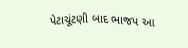પેટાચૂંટણી બાદ ભાજપ આ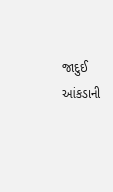જાદુઈ આંકડાની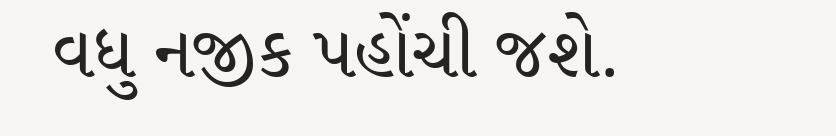વધુ નજીક પહોંચી જશે.